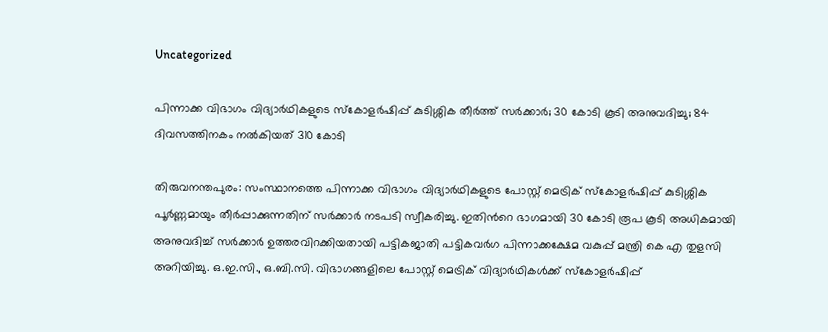Uncategorized

പിന്നാക്ക വിഭാഗം വിദ്യാർഥികളുടെ സ്‌കോളർഷിപ്പ് കുടിശ്ശിക തീർത്ത് സർക്കാർ; 30 കോടി കൂടി അനുവദിച്ചു; 84 ദിവസത്തിനകം നൽകിയത് 310 കോടി

തിരുവനന്തപുരം: സംസ്ഥാനത്തെ പിന്നാക്ക വിഭാഗം വിദ്യാർഥികളുടെ പോസ്റ്റ് മെട്രിക് സ്‌കോളർഷിപ്പ് കുടിശ്ശിക പൂർണ്ണമായും തീർപ്പാക്കുന്നതിന് സർക്കാർ നടപടി സ്വീകരിച്ചു. ഇതിന്‍റെ ഭാഗമായി 30 കോടി രൂപ കൂടി അധികമായി അനുവദിച്ച് സർക്കാർ ഉത്തരവിറക്കിയതായി പട്ടികജാതി പട്ടികവർഗ പിന്നാക്കക്ഷേമ വകുപ്പ് മന്ത്രി കെ എ തുളസി അറിയിച്ചു. ഒ.ഇ.സി., ഒ.ബി.സി. വിഭാഗങ്ങളിലെ പോസ്റ്റ് മെട്രിക് വിദ്യാർഥികൾക്ക് സ്‌കോളർഷിപ്പ്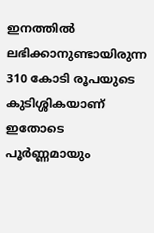ഇനത്തിൽ ലഭിക്കാനുണ്ടായിരുന്ന 310 കോടി രൂപയുടെ കുടിശ്ശികയാണ് ഇതോടെ പൂർണ്ണമായും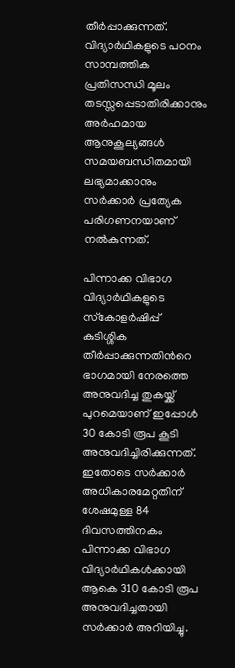തീർപ്പാക്കുന്നത്. വിദ്യാർഥികളുടെ പഠനം സാമ്പത്തിക പ്രതിസന്ധി മൂലം തടസ്സപ്പെടാതിരിക്കാനും അർഹമായ ആനുകൂല്യങ്ങൾ സമയബന്ധിതമായി ലഭ്യമാക്കാനും സർക്കാർ പ്രത്യേക പരിഗണനയാണ് നൽകുന്നത്.

പിന്നാക്ക വിഭാഗ വിദ്യാർഥികളുടെ സ്‌കോളർഷിപ്പ് കുടിശ്ശിക തീർപ്പാക്കുന്നതിൻറെ ഭാഗമായി നേരത്തെ അനുവദിച്ച തുകയ്ക്ക് പുറമെയാണ് ഇപ്പോൾ 30 കോടി രൂപ കൂടി അനുവദിച്ചിരിക്കുന്നത്. ഇതോടെ സർക്കാർ അധികാരമേറ്റതിന് ശേഷമുള്ള 84 ദിവസത്തിനകം പിന്നാക്ക വിഭാഗ വിദ്യാർഥികൾക്കായി ആകെ 310 കോടി രൂപ അനുവദിച്ചതായി സർക്കാർ അറിയിച്ചു.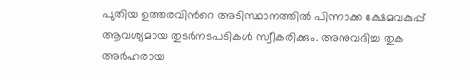പുതിയ ഉത്തരവിൻറെ അടിസ്ഥാനത്തിൽ പിന്നാക്ക ക്ഷേമവകുപ്പ് ആവശ്യമായ തുടർനടപടികൾ സ്വീകരിക്കും. അനുവദിച്ച തുക അർഹരായ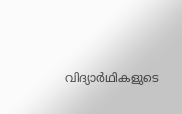വിദ്യാർഥികളുടെ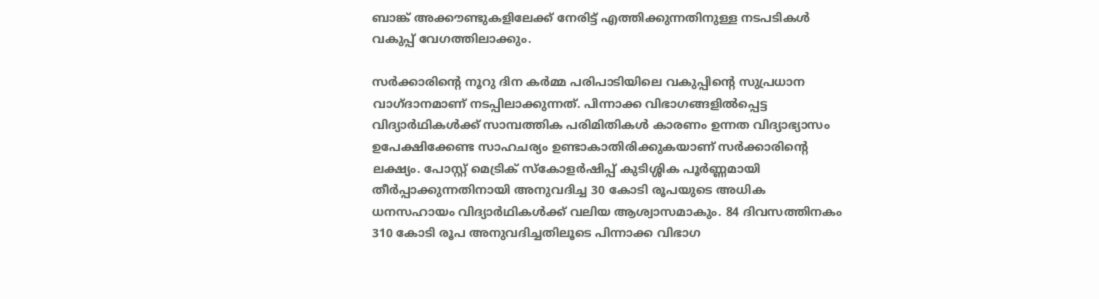ബാങ്ക് അക്കൗണ്ടുകളിലേക്ക് നേരിട്ട് എത്തിക്കുന്നതിനുള്ള നടപടികൾ വകുപ്പ് വേഗത്തിലാക്കും.

സർക്കാരിന്റെ നൂറു ദിന കർമ്മ പരിപാടിയിലെ വകുപ്പിന്റെ സുപ്രധാന വാഗ്ദാനമാണ് നടപ്പിലാക്കുന്നത്. പിന്നാക്ക വിഭാഗങ്ങളിൽപ്പെട്ട വിദ്യാർഥികൾക്ക് സാമ്പത്തിക പരിമിതികൾ കാരണം ഉന്നത വിദ്യാഭ്യാസം ഉപേക്ഷിക്കേണ്ട സാഹചര്യം ഉണ്ടാകാതിരിക്കുകയാണ് സർക്കാരിന്റെ ലക്ഷ്യം. പോസ്റ്റ് മെട്രിക് സ്‌കോളർഷിപ്പ് കുടിശ്ശിക പൂർണ്ണമായി തീർപ്പാക്കുന്നതിനായി അനുവദിച്ച 30 കോടി രൂപയുടെ അധിക ധനസഹായം വിദ്യാർഥികൾക്ക് വലിയ ആശ്വാസമാകും. 84 ദിവസത്തിനകം 310 കോടി രൂപ അനുവദിച്ചതിലൂടെ പിന്നാക്ക വിഭാഗ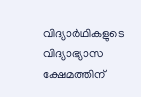വിദ്യാർഥികളുടെ വിദ്യാഭ്യാസ ക്ഷേമത്തിന്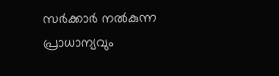സർക്കാർ നൽകുന്ന പ്രാധാന്യവും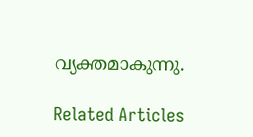വ്യക്തമാകുന്നു.

Related Articles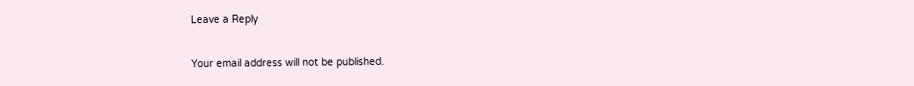Leave a Reply

Your email address will not be published.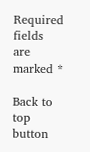Required fields are marked *

Back to top button